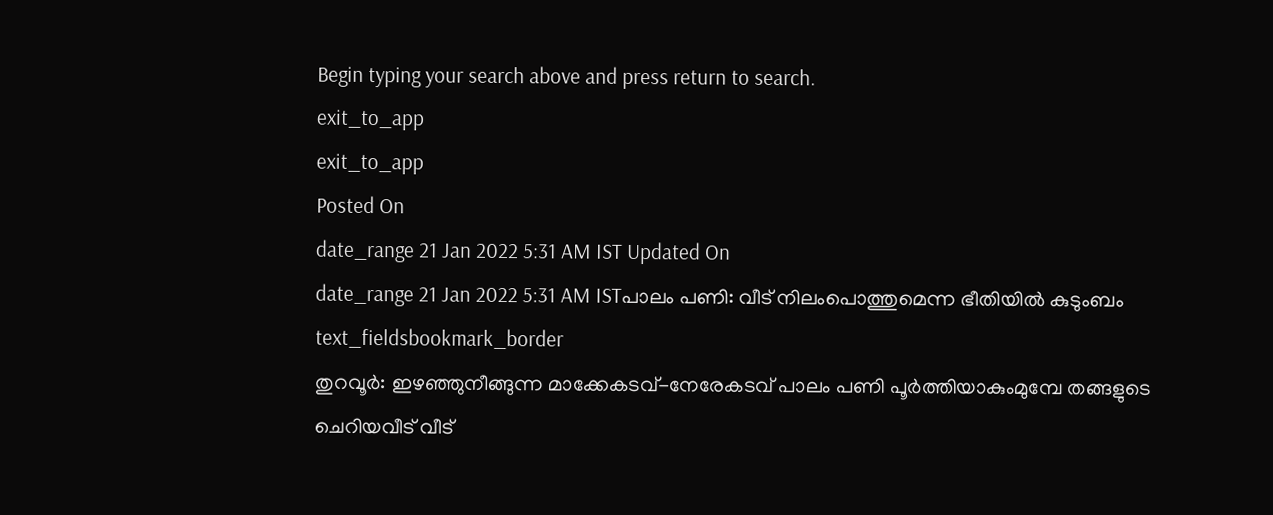Begin typing your search above and press return to search.
exit_to_app
exit_to_app
Posted On
date_range 21 Jan 2022 5:31 AM IST Updated On
date_range 21 Jan 2022 5:31 AM ISTപാലം പണി: വീട് നിലംപൊത്തുമെന്ന ഭീതിയിൽ കുടുംബം
text_fieldsbookmark_border
തുറവൂർ: ഇഴഞ്ഞുനീങ്ങുന്ന മാക്കേകടവ്-നേരേകടവ് പാലം പണി പൂർത്തിയാകുംമുമ്പേ തങ്ങളുടെ ചെറിയവീട് വീട്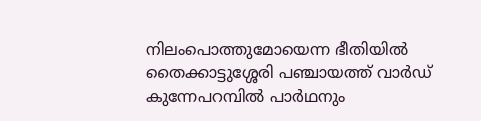നിലംപൊത്തുമോയെന്ന ഭീതിയിൽ തൈക്കാട്ടുശ്ശേരി പഞ്ചായത്ത് വാർഡ് കുന്നേപറമ്പിൽ പാർഥനും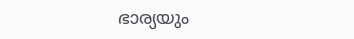ഭാര്യയും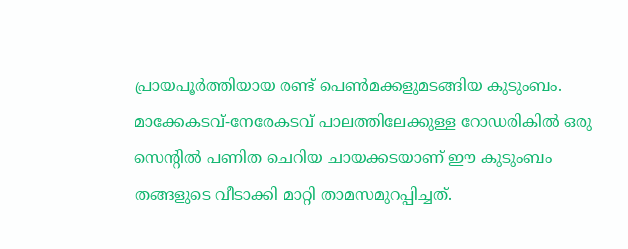പ്രായപൂർത്തിയായ രണ്ട് പെൺമക്കളുമടങ്ങിയ കുടുംബം. മാക്കേകടവ്-നേരേകടവ് പാലത്തിലേക്കുള്ള റോഡരികിൽ ഒരു സെന്റിൽ പണിത ചെറിയ ചായക്കടയാണ് ഈ കുടുംബം തങ്ങളുടെ വീടാക്കി മാറ്റി താമസമുറപ്പിച്ചത്.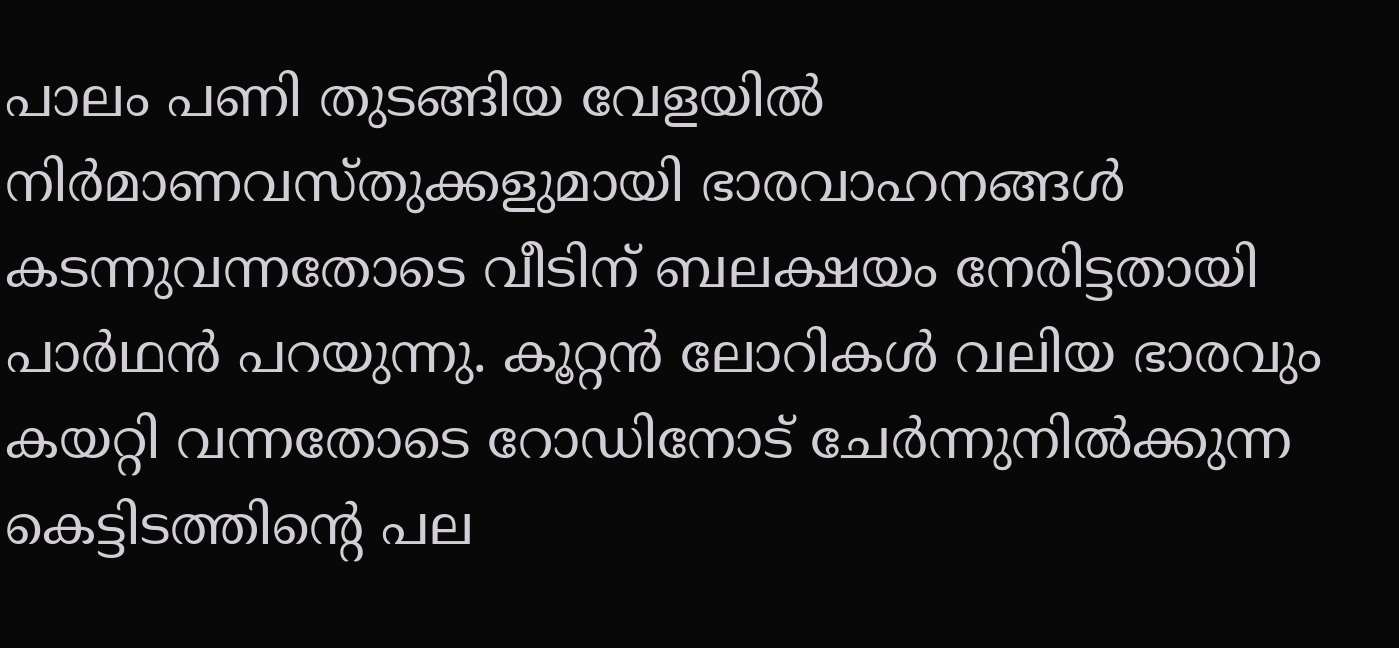പാലം പണി തുടങ്ങിയ വേളയിൽ നിർമാണവസ്തുക്കളുമായി ഭാരവാഹനങ്ങൾ കടന്നുവന്നതോടെ വീടിന് ബലക്ഷയം നേരിട്ടതായി പാർഥൻ പറയുന്നു. കൂറ്റൻ ലോറികൾ വലിയ ഭാരവും കയറ്റി വന്നതോടെ റോഡിനോട് ചേർന്നുനിൽക്കുന്ന കെട്ടിടത്തിന്റെ പല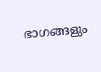ഭാഗങ്ങളും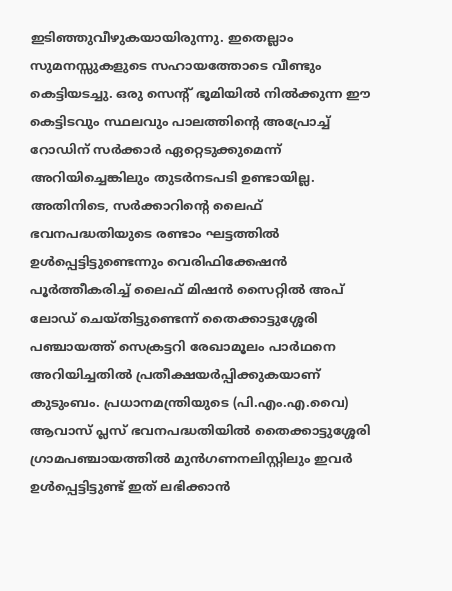ഇടിഞ്ഞുവീഴുകയായിരുന്നു. ഇതെല്ലാം സുമനസ്സുകളുടെ സഹായത്തോടെ വീണ്ടും കെട്ടിയടച്ചു. ഒരു സെന്റ് ഭൂമിയിൽ നിൽക്കുന്ന ഈ കെട്ടിടവും സ്ഥലവും പാലത്തിന്റെ അപ്രോച്ച് റോഡിന് സർക്കാർ ഏറ്റെടുക്കുമെന്ന് അറിയിച്ചെങ്കിലും തുടർനടപടി ഉണ്ടായില്ല. അതിനിടെ, സർക്കാറിന്റെ ലൈഫ് ഭവനപദ്ധതിയുടെ രണ്ടാം ഘട്ടത്തിൽ ഉൾപ്പെട്ടിട്ടുണ്ടെന്നും വെരിഫിക്കേഷൻ പൂർത്തീകരിച്ച് ലൈഫ് മിഷൻ സൈറ്റിൽ അപ് ലോഡ് ചെയ്തിട്ടുണ്ടെന്ന് തൈക്കാട്ടുശ്ശേരി പഞ്ചായത്ത് സെക്രട്ടറി രേഖാമൂലം പാർഥനെ അറിയിച്ചതിൽ പ്രതീക്ഷയർപ്പിക്കുകയാണ് കുടുംബം. പ്രധാനമന്ത്രിയുടെ (പി.എം.എ.വൈ) ആവാസ് പ്ലസ് ഭവനപദ്ധതിയിൽ തൈക്കാട്ടുശ്ശേരി ഗ്രാമപഞ്ചായത്തിൽ മുൻഗണനലിസ്റ്റിലും ഇവർ ഉൾപ്പെട്ടിട്ടുണ്ട് ഇത് ലഭിക്കാൻ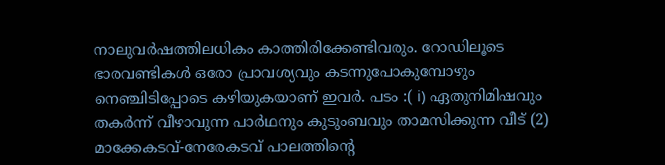നാലുവർഷത്തിലധികം കാത്തിരിക്കേണ്ടിവരും. റോഡിലൂടെ ഭാരവണ്ടികൾ ഒരോ പ്രാവശ്യവും കടന്നുപോകുമ്പോഴും നെഞ്ചിടിപ്പോടെ കഴിയുകയാണ് ഇവർ. പടം :( i) ഏതുനിമിഷവും തകർന്ന് വീഴാവുന്ന പാർഥനും കുടുംബവും താമസിക്കുന്ന വീട് (2) മാക്കേകടവ്-നേരേകടവ് പാലത്തിന്റെ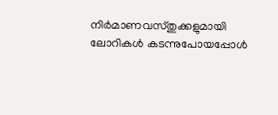നിർമാണവസ്തുക്കളുമായി ലോറികൾ കടന്നുപോയപ്പോൾ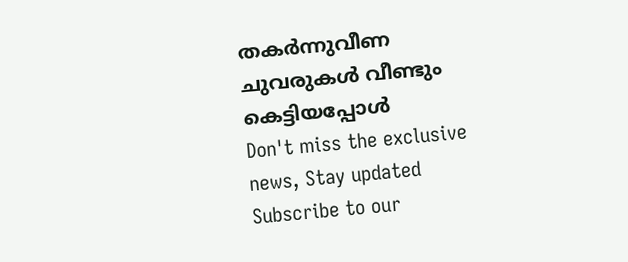തകർന്നുവീണ ചുവരുകൾ വീണ്ടും കെട്ടിയപ്പോൾ
Don't miss the exclusive news, Stay updated
Subscribe to our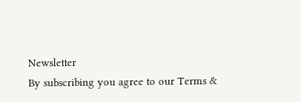Newsletter
By subscribing you agree to our Terms &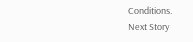Conditions.
Next Story